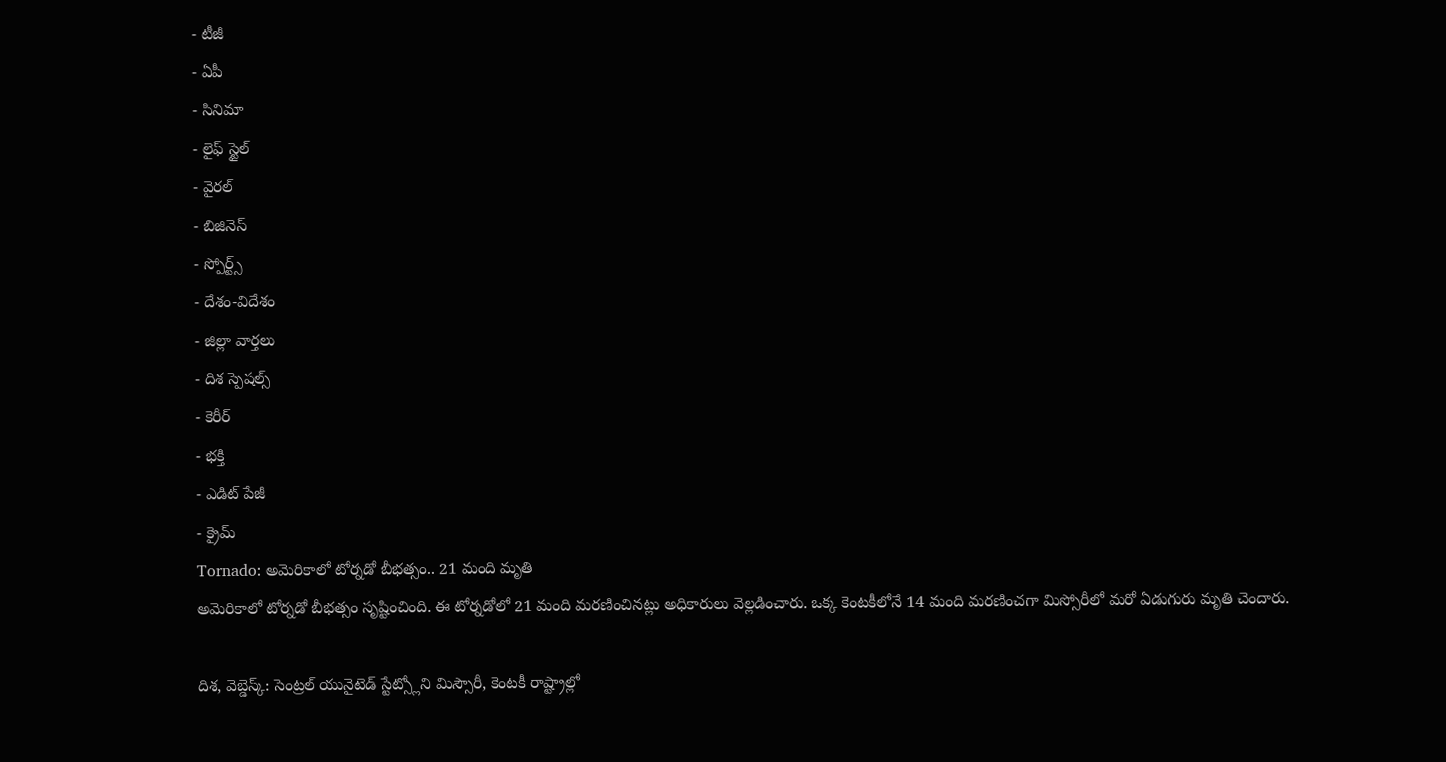- టీజీ
- ఏపీ
- సినిమా
- లైఫ్ స్టైల్
- వైరల్
- బిజినెస్
- స్పోర్ట్స్
- దేశం-విదేశం
- జిల్లా వార్తలు
- దిశ స్పెషల్స్
- కెరీర్
- భక్తి
- ఎడిట్ పేజీ
- క్రైమ్
Tornado: అమెరికాలో టోర్నడో బీభత్సం.. 21 మంది మృతి
అమెరికాలో టోర్నడో బీభత్సం సృష్టించింది. ఈ టోర్నడోలో 21 మంది మరణించినట్లు అధికారులు వెల్లడించారు. ఒక్క కెంటకీలోనే 14 మంది మరణించగా మిస్సోరీలో మరో ఏడుగురు మృతి చెందారు.

దిశ, వెబ్డెస్క్: సెంట్రల్ యునైటెడ్ స్టేట్స్లోని మిస్సౌరీ, కెంటకీ రాష్ట్రాల్లో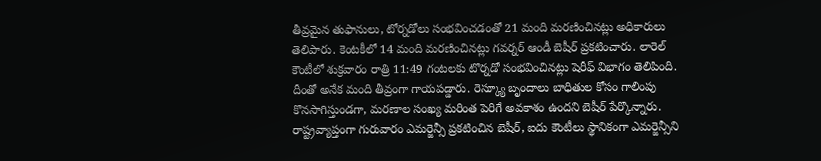తీవ్రమైన తుఫానులు, టోర్నడోలు సంభవించడంతో 21 మంది మరణించినట్లు అధికారులు తెలిపారు. కెంటకీలో 14 మంది మరణించినట్లు గవర్నర్ ఆండీ బెషీర్ ప్రకటించారు. లారెల్ కౌంటీలో శుక్రవారం రాత్రి 11:49 గంటలకు టొర్నడో సంభవించినట్లు షెరీఫ్ విభాగం తెలిపింది. దీంతో అనేక మంది తీవ్రంగా గాయపడ్డారు. రెస్క్యూ బృందాలు బాధితుల కోసం గాలింపు కొనసాగిస్తుండగా, మరణాల సంఖ్య మరింత పెరిగే అవకాశం ఉందని బెషీర్ పేర్కొన్నారు. రాష్ట్రవ్యాప్తంగా గురువారం ఎమర్జెన్సీ ప్రకటించిన బెషీర్, ఐదు కౌంటీలు స్థానికంగా ఎమర్జెన్సీని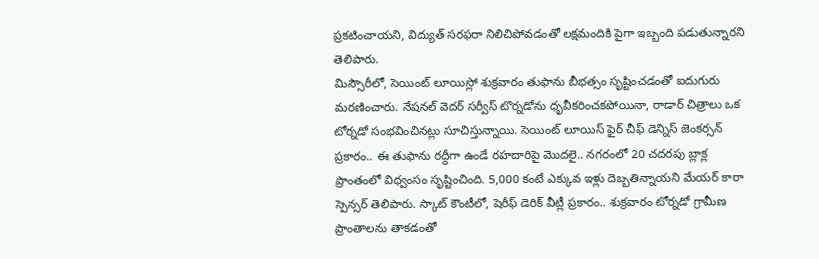ప్రకటించాయని, విద్యుత్ సరఫరా నిలిచిపోవడంతో లక్షమందికి పైగా ఇబ్బంది పడుతున్నారని తెలిపారు.
మిస్సౌరీలో, సెయింట్ లూయిస్లో శుక్రవారం తుఫాను బీభత్సం సృష్టించడంతో ఐదుగురు మరణించారు. నేషనల్ వెదర్ సర్వీస్ టొర్నడోను ధృవీకరించకపోయినా, రాడార్ చిత్రాలు ఒక టోర్నడో సంభవించినట్లు సూచిస్తున్నాయి. సెయింట్ లూయిస్ ఫైర్ చీఫ్ డెన్నిస్ జెంకర్సన్ ప్రకారం.. ఈ తుఫాను రద్దీగా ఉండే రహదారిపై మొదలై.. నగరంలో 20 చదరపు బ్లాక్ల ప్రాంతంలో విధ్వంసం సృష్టించింది. 5,000 కంటే ఎక్కువ ఇళ్లు దెబ్బతిన్నాయని మేయర్ కారా స్పెన్సర్ తెలిపారు. స్కాట్ కౌంటీలో, షెరీఫ్ డెరిక్ వీట్లీ ప్రకారం.. శుక్రవారం టోర్నడో గ్రామీణ ప్రాంతాలను తాకడంతో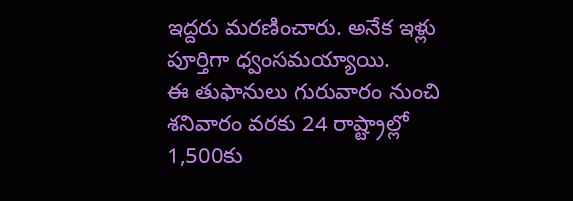ఇద్దరు మరణించారు. అనేక ఇళ్లు పూర్తిగా ధ్వంసమయ్యాయి.
ఈ తుఫానులు గురువారం నుంచి శనివారం వరకు 24 రాష్ట్రాల్లో 1,500కు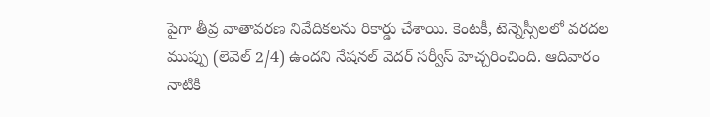పైగా తీవ్ర వాతావరణ నివేదికలను రికార్డు చేశాయి. కెంటకీ, టెన్నెస్సీలలో వరదల ముప్పు (లెవెల్ 2/4) ఉందని నేషనల్ వెదర్ సర్వీస్ హెచ్చరించింది. ఆదివారం నాటికి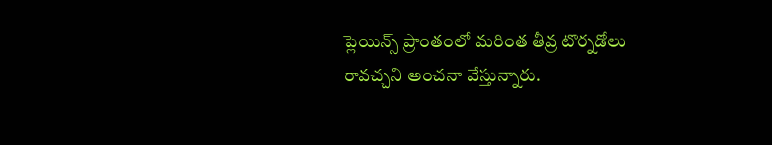ప్లెయిన్స్ ప్రాంతంలో మరింత తీవ్ర టొర్నడోలు రావచ్చని అంచనా వేస్తున్నారు.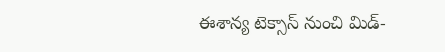ఈశాన్య టెక్సాస్ నుంచి మిడ్-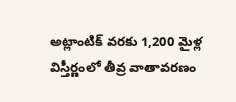అట్లాంటిక్ వరకు 1,200 మైళ్ల విస్తీర్ణంలో తీవ్ర వాతావరణం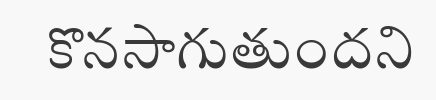కొనసాగుతుందని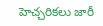హెచ్చరికలు జారీ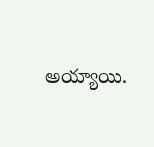అయ్యాయి.